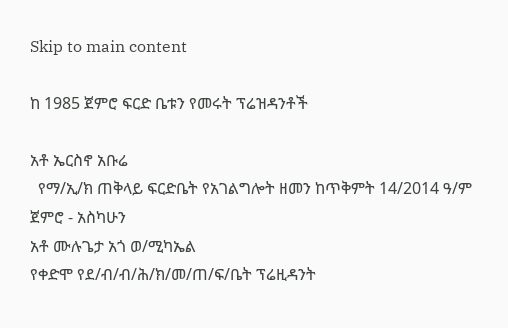Skip to main content

ከ 1985 ጀምሮ ፍርድ ቤቱን የመሩት ፕሬዝዳንቶች

አቶ ኤርስኖ አቡሬ
  የማ/ኢ/ክ ጠቅላይ ፍርድቤት የአገልግሎት ዘመን ከጥቅምት 14/2014 ዓ/ም ጀምሮ - አስካሁን
አቶ ሙሉጌታ አጎ ወ/ሚካኤል
የቀድሞ የደ/ብ/ብ/ሕ/ክ/መ/ጠ/ፍ/ቤት ፕሬዚዳንት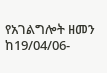የአገልግሎት ዘመን ከ19/04/06-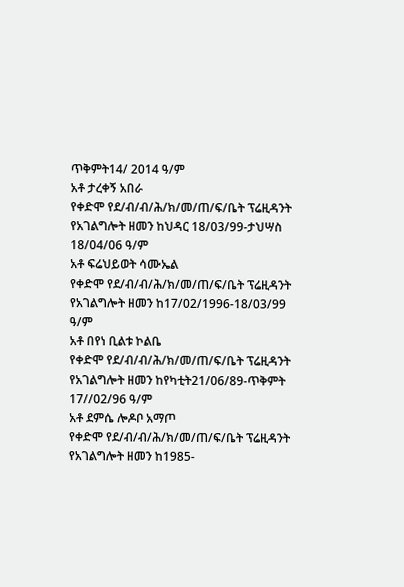ጥቅምት14/ 2014 ዓ/ም
አቶ ታረቀኝ አበራ
የቀድሞ የደ/ብ/ብ/ሕ/ክ/መ/ጠ/ፍ/ቤት ፕሬዚዳንት የአገልግሎት ዘመን ከህዳር 18/03/99-ታህሣስ 18/04/06 ዓ/ም
አቶ ፍሬህይወት ሳሙኤል
የቀድሞ የደ/ብ/ብ/ሕ/ክ/መ/ጠ/ፍ/ቤት ፕሬዚዳንት የአገልግሎት ዘመን ከ17/02/1996-18/03/99 ዓ/ም
አቶ በየነ ቢልቱ ኮልቤ
የቀድሞ የደ/ብ/ብ/ሕ/ክ/መ/ጠ/ፍ/ቤት ፕሬዚዳንት የአገልግሎት ዘመን ከየካቲት21/06/89-ጥቅምት 17//02/96 ዓ/ም
አቶ ደምሴ ሎዶቦ አማጦ
የቀድሞ የደ/ብ/ብ/ሕ/ክ/መ/ጠ/ፍ/ቤት ፕሬዚዳንት የአገልግሎት ዘመን ከ1985-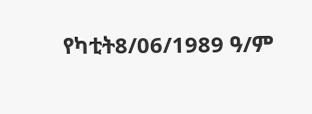የካቲት8/06/1989 ዓ/ም